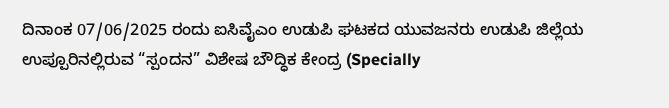ದಿನಾಂಕ 07/06/2025 ರಂದು ಐಸಿವೈಎಂ ಉಡುಪಿ ಘಟಕದ ಯುವಜನರು ಉಡುಪಿ ಜಿಲ್ಲೆಯ ಉಪ್ಪೂರಿನಲ್ಲಿರುವ “ಸ್ಪಂದನ” ವಿಶೇಷ ಬೌದ್ಧಿಕ ಕೇಂದ್ರ (Specially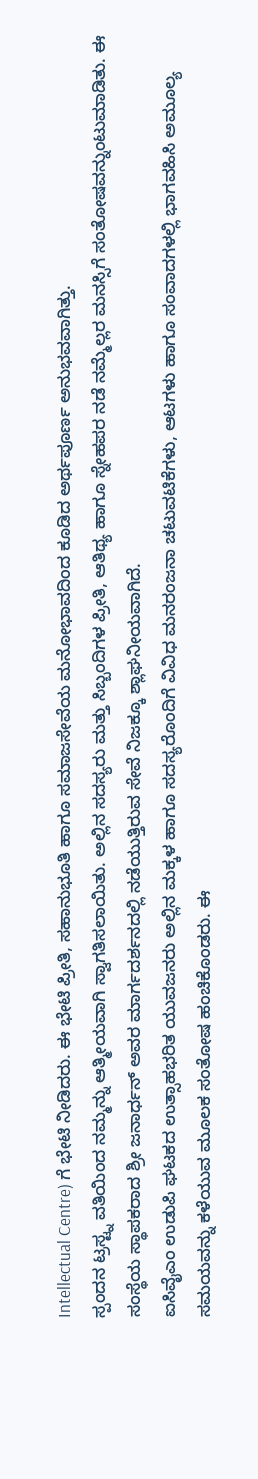Intellectual Centre) ಗೆ ಭೇಟಿ ನೀಡಿದರು. ಈ ಭೇಟಿ ಪ್ರೀತಿ, ಸಹಾನುಭೂತಿ ಹಾಗೂ ಸಮಾಜಸೇವೆಯ ಮನೋಭಾವದಿಂದ ಕೂಡಿದ ಅರ್ಥಪೂರ್ಣ ಅನುಭವವಾಗಿತ್ತು.
ಸ್ಪಂದನ ಟ್ರಸ್ಟ್ನ ವತಿಯಿಂದ ನಮ್ಮನ್ನು ಆತ್ಮೀಯವಾಗಿ ಸ್ವಾಗತಿಸಲಾಯಿತು. ಅಲ್ಲಿನ ಸದಸ್ಯರು ಮತ್ತು ಸಿಬ್ಬಂದಿಗಳ ಪ್ರೀತಿ, ಆತಿಥ್ಯ ಹಾಗೂ ಸ್ನೇಹಪರ ನಡೆ ನಮ್ಮೆಲ್ಲರ ಮನಸ್ಸಿಗೆ ಸಂತೋಷವನ್ನುಂಟುಮಾಡಿತು. ಈ ಸಂಸ್ಥೆಯ ಸ್ಥಾಪಕರಾದ ಶ್ರೀ ಜನಾರ್ಧನ್ ಅವರ ಮಾರ್ಗದರ್ಶನದಲ್ಲಿ ನಡೆಯುತ್ತಿರುವ ಸೇವೆ ನಿಜಕ್ಕೂ ಶ್ಲಾಘನೀಯವಾಗಿದೆ.
ಐಸಿವೈಎಂ ಉಡುಪಿ ಘಟಕದ ಉತ್ಸಾಹಭರಿತ ಯುವಜನರು ಅಲ್ಲಿನ ಮಕ್ಕಳ ಹಾಗೂ ಸದಸ್ಯರೊಂದಿಗೆ ವಿವಿಧ ಮನರಂಜನಾ ಚಟುವಟಿಕೆಗಳು, ಆಟಗಳು ಹಾಗೂ ಸಂವಾದಗಳಲ್ಲಿ ಭಾಗವಹಿಸಿ ಅಮೂಲ್ಯ ಸಮಯವನ್ನು ಕಳೆಯುವ ಮೂಲಕ ಸಂತೋಷ ಹಂಚಿಕೊಂಡರು. ಈ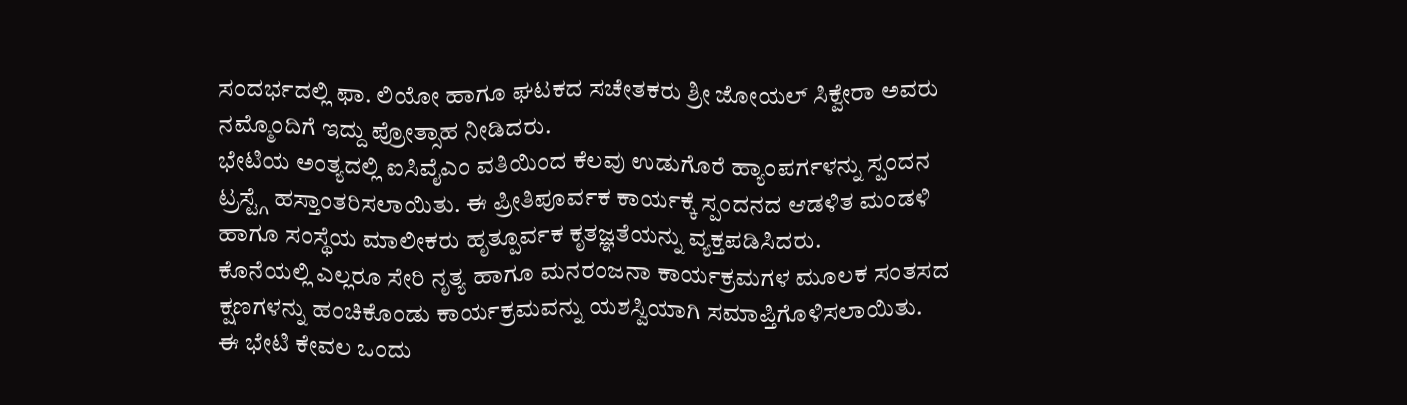ಸಂದರ್ಭದಲ್ಲಿ ಫಾ. ಲಿಯೋ ಹಾಗೂ ಘಟಕದ ಸಚೇತಕರು ಶ್ರೀ ಜೋಯಲ್ ಸಿಕ್ವೇರಾ ಅವರು ನಮ್ಮೊಂದಿಗೆ ಇದ್ದು ಪ್ರೋತ್ಸಾಹ ನೀಡಿದರು.
ಭೇಟಿಯ ಅಂತ್ಯದಲ್ಲಿ ಐಸಿವೈಎಂ ವತಿಯಿಂದ ಕೆಲವು ಉಡುಗೊರೆ ಹ್ಯಾಂಪರ್ಗಳನ್ನು ಸ್ಪಂದನ ಟ್ರಸ್ಟ್ಗೆ ಹಸ್ತಾಂತರಿಸಲಾಯಿತು. ಈ ಪ್ರೀತಿಪೂರ್ವಕ ಕಾರ್ಯಕ್ಕೆ ಸ್ಪಂದನದ ಆಡಳಿತ ಮಂಡಳಿ ಹಾಗೂ ಸಂಸ್ಥೆಯ ಮಾಲೀಕರು ಹೃತ್ಪೂರ್ವಕ ಕೃತಜ್ಞತೆಯನ್ನು ವ್ಯಕ್ತಪಡಿಸಿದರು.
ಕೊನೆಯಲ್ಲಿ ಎಲ್ಲರೂ ಸೇರಿ ನೃತ್ಯ ಹಾಗೂ ಮನರಂಜನಾ ಕಾರ್ಯಕ್ರಮಗಳ ಮೂಲಕ ಸಂತಸದ ಕ್ಷಣಗಳನ್ನು ಹಂಚಿಕೊಂಡು ಕಾರ್ಯಕ್ರಮವನ್ನು ಯಶಸ್ವಿಯಾಗಿ ಸಮಾಪ್ತಿಗೊಳಿಸಲಾಯಿತು.
ಈ ಭೇಟಿ ಕೇವಲ ಒಂದು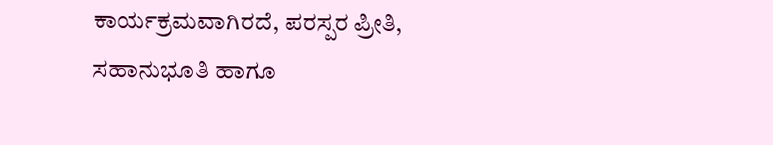ಕಾರ್ಯಕ್ರಮವಾಗಿರದೆ, ಪರಸ್ಪರ ಪ್ರೀತಿ, ಸಹಾನುಭೂತಿ ಹಾಗೂ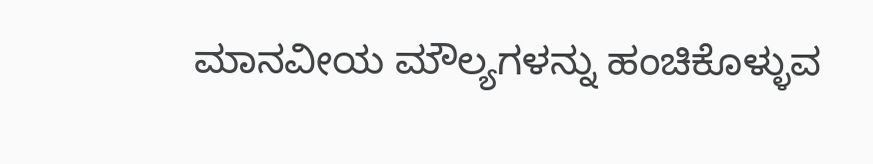ಮಾನವೀಯ ಮೌಲ್ಯಗಳನ್ನು ಹಂಚಿಕೊಳ್ಳುವ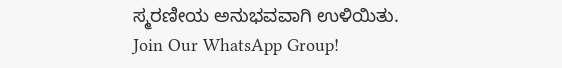ಸ್ಮರಣೀಯ ಅನುಭವವಾಗಿ ಉಳಿಯಿತು.
Join Our WhatsApp Group!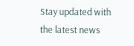Stay updated with the latest news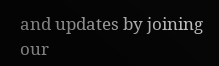and updates by joining our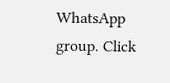WhatsApp group. Click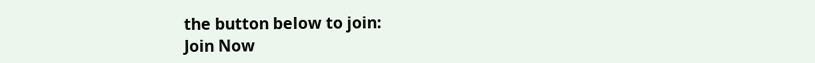the button below to join:
Join Now